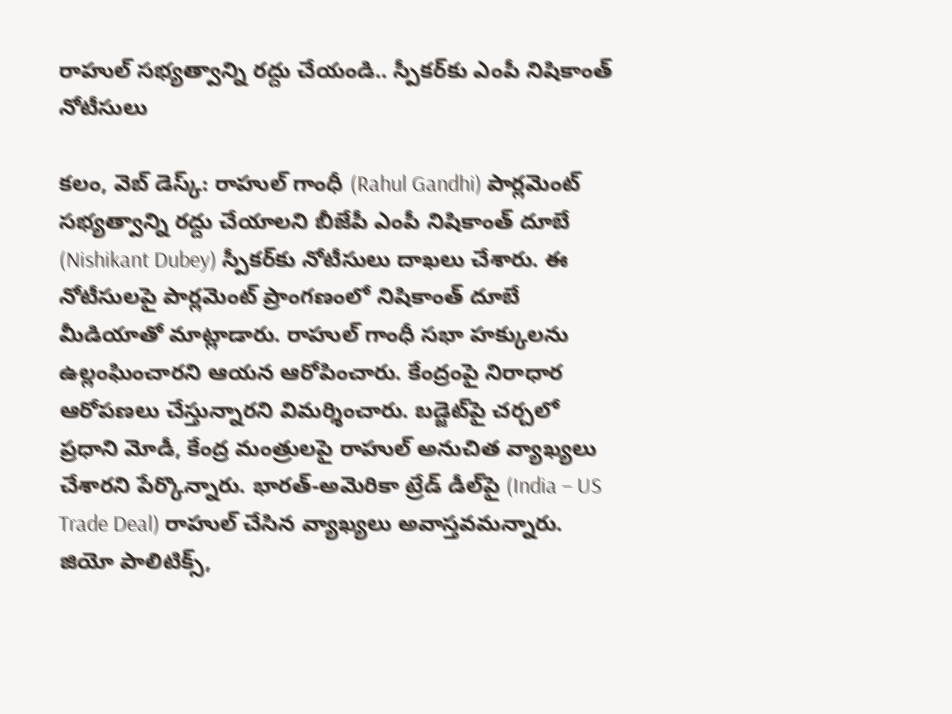రాహుల్ స‌భ్య‌త్వాన్ని ర‌ద్దు చేయండి.. స్పీకర్‌కు ఎంపీ నిషికాంత్ నోటీసులు

క‌లం, వెబ్ డెస్క్‌: రాహుల్ గాంధీ (Rahul Gandhi) పార్ల‌మెంట్‌ సభ్యత్వాన్ని రద్దు చేయాలని బీజేపీ ఎంపీ నిషికాంత్ దూబే (Nishikant Dubey) స్పీక‌ర్‌కు నోటీసులు దాఖలు చేశారు. ఈ నోటీసుల‌పై పార్లమెంట్ ప్రాంగణంలో నిషికాంత్ దూబే మీడియాతో మాట్లాడారు. రాహుల్ గాంధీ స‌భా హ‌క్కుల‌ను ఉల్లంఘించార‌ని ఆయ‌న ఆరోపించారు. కేంద్రంపై నిరాధార ఆరోపణలు చేస్తున్నార‌ని విమ‌ర్శించారు. బ‌డ్జెట్‌పై చ‌ర్చ‌లో ప్ర‌ధాని మోడీ, కేంద్ర మంత్రుల‌పై రాహుల్ అనుచిత వ్యాఖ్య‌లు చేశార‌ని పేర్కొన్నారు. భారత్-అమెరికా ట్రేడ్ డీల్‌పై (India – US Trade Deal) రాహుల్ చేసిన వ్యాఖ్య‌లు అవాస్త‌వ‌మ‌న్నారు. జియో పాలిటిక్స్,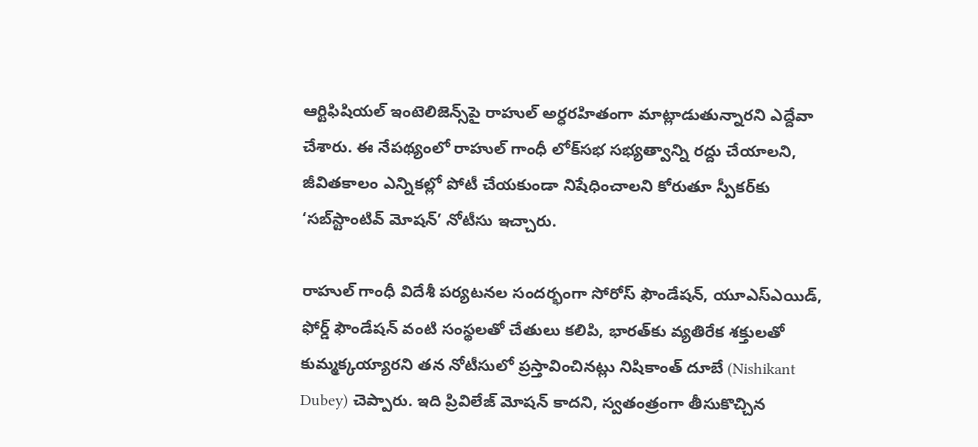ఆర్టిఫిషియల్ ఇంటెలిజెన్స్‌పై రాహుల్ అర్ధ‌ర‌హితంగా మాట్లాడుతున్నార‌ని ఎద్దేవా చేశారు. ఈ నేప‌థ్యంలో రాహుల్ గాంధీ లోక్‌సభ సభ్యత్వాన్ని రద్దు చేయాలని, జీవితకాలం ఎన్నికల్లో పోటీ చేయకుండా నిషేధించాలని కోరుతూ స్పీక‌ర్‌కు ‘సబ్‌స్టాంటివ్ మోషన్’ నోటీసు ఇచ్చారు.

రాహుల్ గాంధీ విదేశీ పర్యటనల సందర్భంగా సోరోస్ ఫౌండేషన్, యూఎస్ఎయిడ్, ఫోర్డ్ ఫౌండేషన్ వంటి సంస్థలతో చేతులు కలిపి, భారత్‌కు వ్యతిరేక శక్తులతో కుమ్మక్కయ్యారని తన నోటీసులో ప్రస్తావించినట్లు నిషికాంత్ దూబే (Nishikant Dubey) చెప్పారు. ఇది ప్రివిలేజ్ మోషన్ కాద‌ని, స్వతంత్రంగా తీసుకొచ్చిన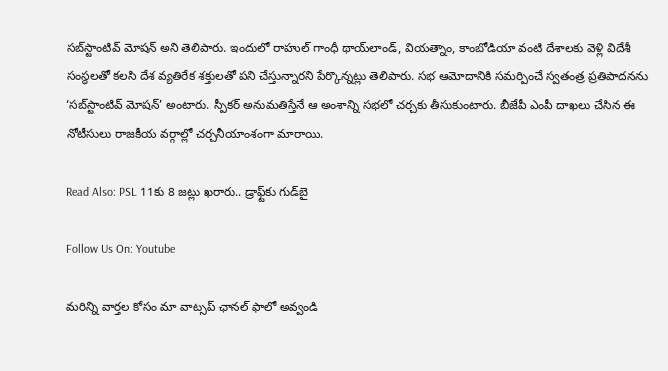సబ్‌స్టాంటివ్ మోషన్ అని తెలిపారు. ఇందులో రాహుల్ గాంధీ థాయ్‌లాండ్, వియత్నాం, కాంబోడియా వంటి దేశాలకు వెళ్లి విదేశీ సంస్థలతో కలసి దేశ వ్యతిరేక శక్తులతో పని చేస్తున్నారని పేర్కొన్న‌ట్లు తెలిపారు. సభ ఆమోదానికి సమర్పించే స్వతంత్ర ప్రతిపాదనను ‘సబ్‌స్టాంటివ్ మోషన్’ అంటారు. స్పీకర్ అనుమతిస్తేనే ఆ అంశాన్ని సభలో చర్చకు తీసుకుంటారు. బీజేపీ ఎంపీ దాఖ‌లు చేసిన ఈ నోటీసులు రాజకీయ వర్గాల్లో చర్చనీయాంశంగా మారాయి.

Read Also: PSL 11కు 8 జట్లు ఖరారు.. డ్రాఫ్ట్‌కు గుడ్‌బై

Follow Us On: Youtube

మ‌రిన్ని వార్త‌ల కోసం మా వాట్స‌ప్ ఛాన‌ల్ ఫాలో అవ్వండి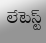లేటెస్ట్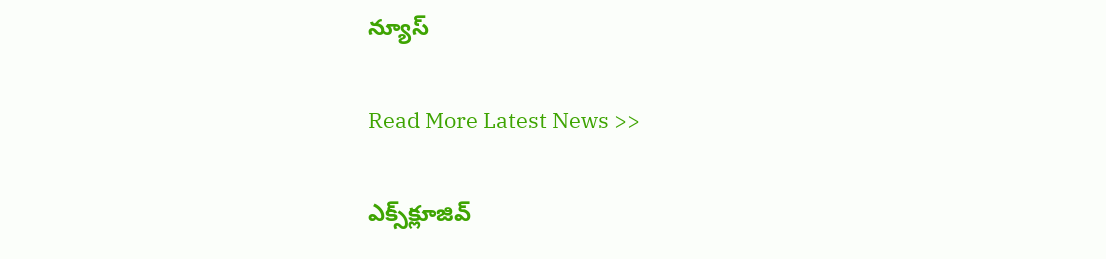న్యూస్‌

Read More Latest News >>

ఎక్స్‌క్లూజివ్‌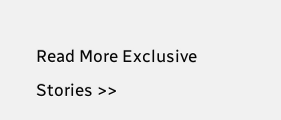Read More Exclusive Stories >>